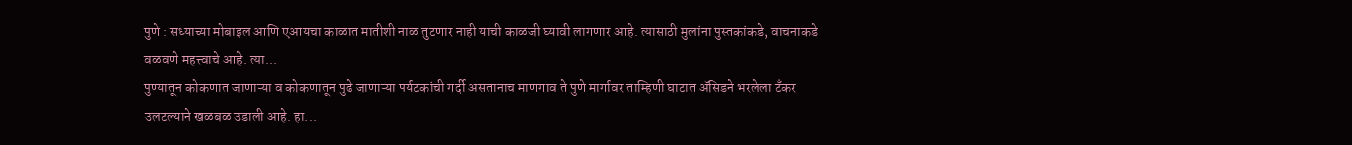पुणे : सध्याच्या मोबाइल आणि एआयचा काळात मातीशी नाळ तुटणार नाही याची काळजी घ्यावी लागणार आहे. त्यासाठी मुलांना पुस्तकांकडे, वाचनाकडे वळवणे महत्त्वाचे आहे. त्या...
पुण्यातून कोकणात जाणाऱ्या व कोकणातून पुढे जाणाऱ्या पर्यटकांची गर्दी असतानाच माणगाव ते पुणे मार्गावर ताम्हिणी घाटात ॲसिडने भरलेला टँकर उलटल्याने खळबळ उडाली आहे. हा...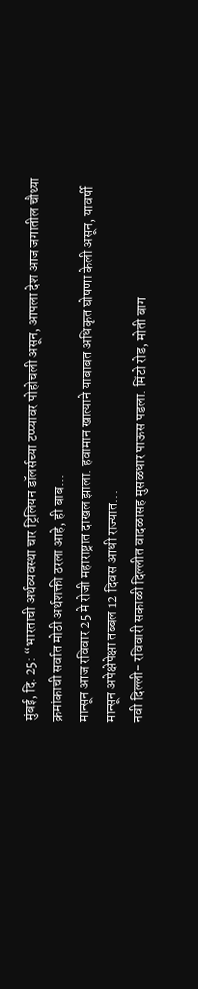मुंबई, दि. 25: “भारताची अर्थव्यवस्था चार ट्रिलियन डॉलर्सच्या टप्प्यावर पोहोचली असून, आपला देश आज जगातील चौथ्या क्रमांकाची सर्वात मोठी अर्थशक्ती ठरला आहे, ही बाब...
मान्सून आज रविवार 25 मे रोजी महाराष्ट्रात दाखल झाला. हवामान खात्याने याबाबत अधिकृत घोषणा केली असून, यावर्षी मान्सून अपेक्षेपेक्षा तब्बल 12 दिवस आधी राज्यात...
नवी दिल्ली- रविवारी सकाळी दिल्लीत वादळासह मुसळधार पाऊस पडला. मिंटो रोड, मोती बाग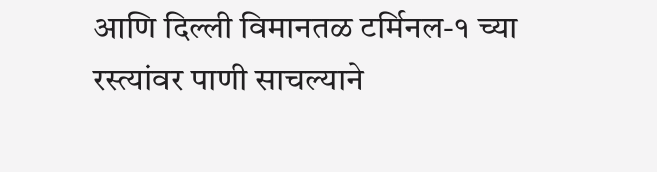आणि दिल्ली विमानतळ टर्मिनल-१ च्या रस्त्यांवर पाणी साचल्याने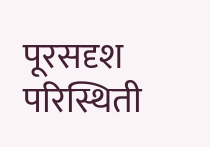पूरसदृश परिस्थिती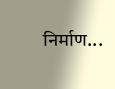निर्माण...